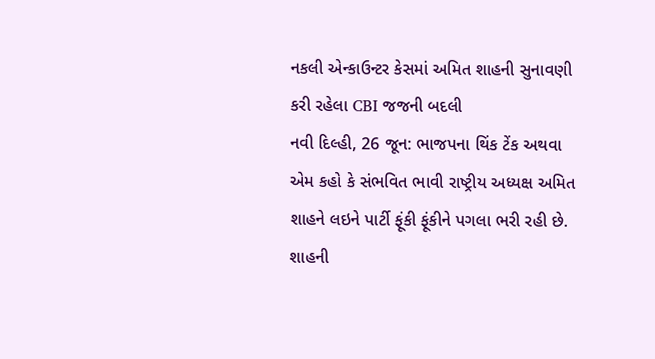નકલી એન્કાઉન્ટર કેસમાં અમિત શાહની સુનાવણી કરી રહેલા CBI જજની બદલી
નવી દિલ્હી, 26 જૂન: ભાજપના થિંક ટેંક અથવા એમ કહો કે સંભવિત ભાવી રાષ્ટ્રીય અધ્યક્ષ અમિત શાહને લઇને પાર્ટી ફૂંકી ફૂંકીને પગલા ભરી રહી છે. શાહની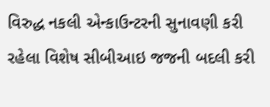વિરુદ્ધ નકલી એન્કાઉન્ટરની સુનાવણી કરી રહેલા વિશેષ સીબીઆઇ જજની બદલી કરી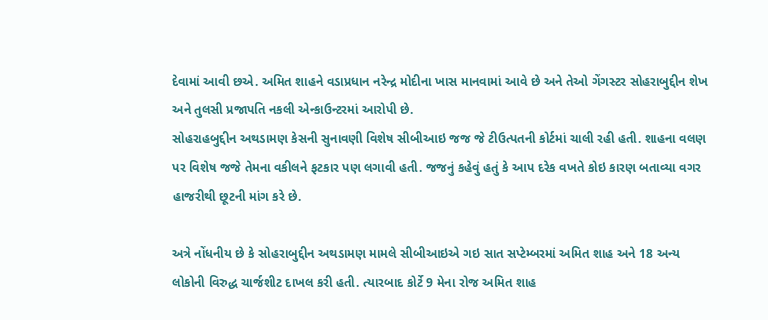દેવામાં આવી છએ. અમિત શાહને વડાપ્રધાન નરેન્દ્ર મોદીના ખાસ માનવામાં આવે છે અને તેઓ ગેંગસ્ટર સોહરાબુદ્દીન શેખ અને તુલસી પ્રજાપતિ નકલી એન્કાઉન્ટરમાં આરોપી છે.
સોહરાહબુદ્દીન અથડામણ કેસની સુનાવણી વિશેષ સીબીઆઇ જજ જે ટીઉત્પતની કોર્ટમાં ચાલી રહી હતી. શાહના વલણ પર વિશેષ જજે તેમના વકીલને ફટકાર પણ લગાવી હતી. જજનું કહેવું હતું કે આપ દરેક વખતે કોઇ કારણ બતાવ્યા વગર હાજરીથી છૂટની માંગ કરે છે.

અત્રે નોંધનીય છે કે સોહરાબુદ્દીન અથડામણ મામલે સીબીઆઇએ ગઇ સાત સપ્ટેમ્બરમાં અમિત શાહ અને 18 અન્ય લોકોની વિરુદ્ધ ચાર્જશીટ દાખલ કરી હતી. ત્યારબાદ કોર્ટે 9 મેના રોજ અમિત શાહ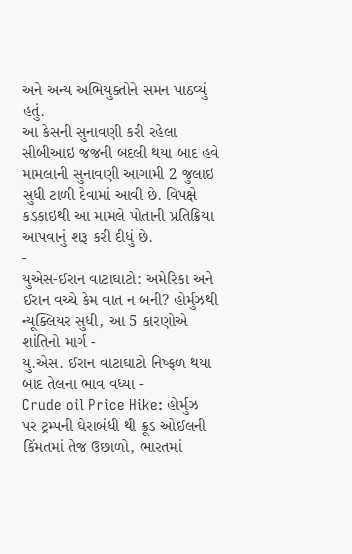અને અન્ય અભિયુક્તોને સમન પાઠવ્યું હતું.
આ કેસની સુનાવણી કરી રહેલા સીબીઆઇ જજની બદલી થયા બાદ હવે મામલાની સુનાવણી આગામી 2 જુલાઇ સુધી ટાળી દેવામાં આવી છે. વિપક્ષે કડકાઇથી આ મામલે પોતાની પ્રતિક્રિયા આપવાનું શરૂ કરી દીધું છે.
-
યુએસ-ઈરાન વાટાઘાટો: અમેરિકા અને ઈરાન વચ્ચે કેમ વાત ન બની? હોર્મુઝથી ન્યૂક્લિયર સુધી, આ 5 કારણોએ શાંતિનો માર્ગ -
યુ.એસ. ઈરાન વાટાઘાટો નિષ્ફળ થયા બાદ તેલના ભાવ વધ્યા -
Crude oil Price Hike: હોર્મુઝ પર ટ્રમ્પની ઘેરાબંધી થી ક્રૂડ ઓઈલની કિંમતમાં તેજ ઉછાળો, ભારતમાં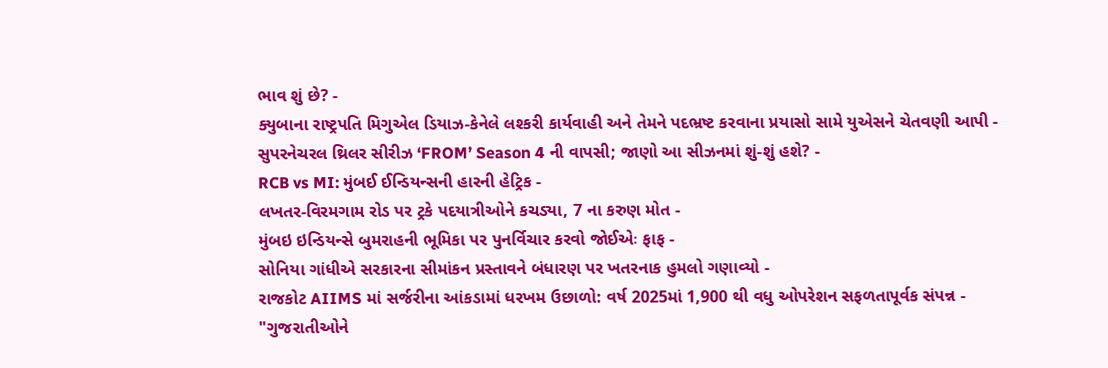ભાવ શું છે? -
ક્યુબાના રાષ્ટ્રપતિ મિગુએલ ડિયાઝ-કેનેલે લશ્કરી કાર્યવાહી અને તેમને પદભ્રષ્ટ કરવાના પ્રયાસો સામે યુએસને ચેતવણી આપી -
સુપરનેચરલ થ્રિલર સીરીઝ ‘FROM’ Season 4 ની વાપસી; જાણો આ સીઝનમાં શું-શું હશે? -
RCB vs MI: મુંબઈ ઈન્ડિયન્સની હારની હેટ્રિક -
લખતર-વિરમગામ રોડ પર ટ્રકે પદયાત્રીઓને કચડ્યા, 7 ના કરુણ મોત -
મુંબઇ ઇન્ડિયન્સે બુમરાહની ભૂમિકા પર પુનર્વિચાર કરવો જોઈએઃ ફાફ -
સોનિયા ગાંધીએ સરકારના સીમાંકન પ્રસ્તાવને બંધારણ પર ખતરનાક હુમલો ગણાવ્યો -
રાજકોટ AIIMS માં સર્જરીના આંકડામાં ધરખમ ઉછાળો: વર્ષ 2025માં 1,900 થી વધુ ઓપરેશન સફળતાપૂર્વક સંપન્ન -
"ગુજરાતીઓને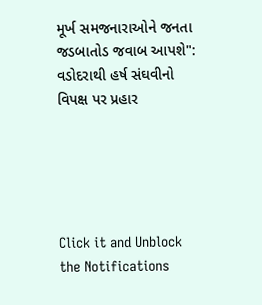મૂર્ખ સમજનારાઓને જનતા જડબાતોડ જવાબ આપશે": વડોદરાથી હર્ષ સંઘવીનો વિપક્ષ પર પ્રહાર





Click it and Unblock the Notifications